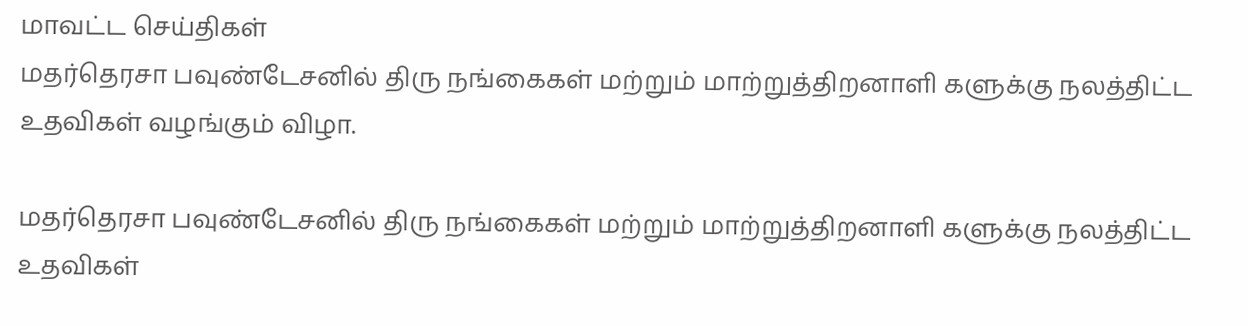மாவட்ட செய்திகள்
மதர்தெரசா பவுண்டேசனில் திரு நங்கைகள் மற்றும் மாற்றுத்திறனாளி களுக்கு நலத்திட்ட உதவிகள் வழங்கும் விழா.

மதர்தெரசா பவுண்டேசனில் திரு நங்கைகள் மற்றும் மாற்றுத்திறனாளி களுக்கு நலத்திட்ட உதவிகள்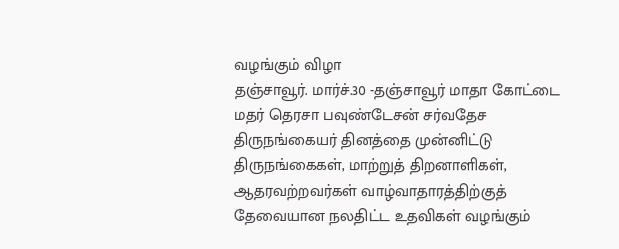வழங்கும் விழா
தஞ்சாவூர். மார்ச்.30 -தஞ்சாவூர் மாதா கோட்டை மதர் தெரசா பவுண்டேசன் சர்வதேச திருநங்கையர் தினத்தை முன்னிட்டு திருநங்கைகள், மாற்றுத் திறனாளிகள், ஆதரவற்றவர்கள் வாழ்வாதாரத்திற்குத் தேவையான நலதிட்ட உதவிகள் வழங்கும்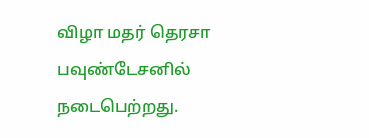விழா மதர் தெரசா பவுண்டேசனில் நடைபெற்றது.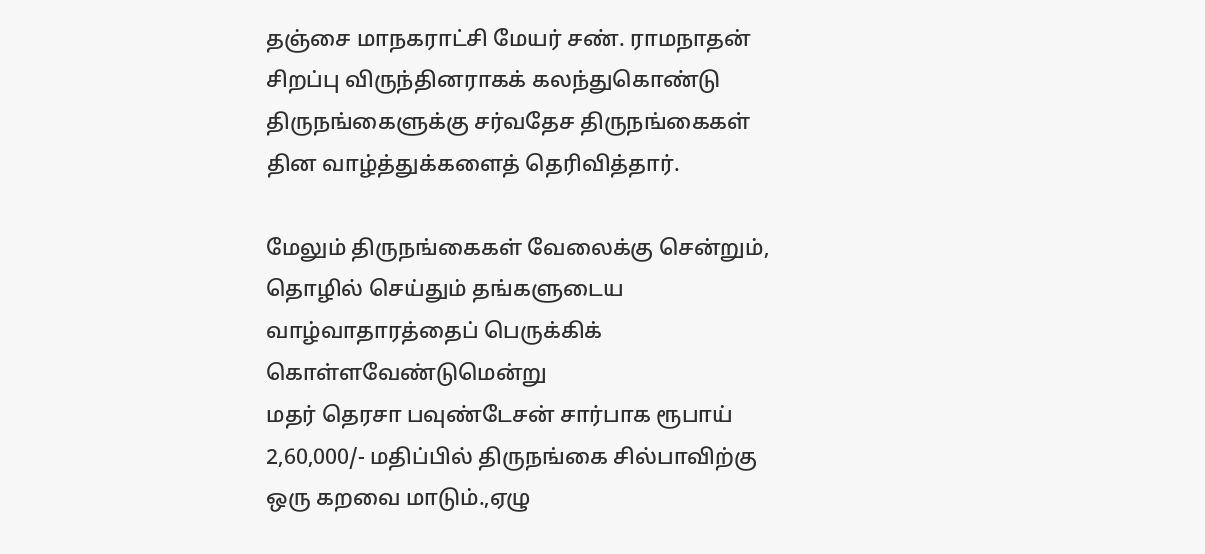தஞ்சை மாநகராட்சி மேயர் சண். ராமநாதன் சிறப்பு விருந்தினராகக் கலந்துகொண்டு திருநங்கைளுக்கு சர்வதேச திருநங்கைகள் தின வாழ்த்துக்களைத் தெரிவித்தார்.

மேலும் திருநங்கைகள் வேலைக்கு சென்றும், தொழில் செய்தும் தங்களுடைய வாழ்வாதாரத்தைப் பெருக்கிக் கொள்ளவேண்டுமென்று
மதர் தெரசா பவுண்டேசன் சார்பாக ரூபாய் 2,60,000/- மதிப்பில் திருநங்கை சில்பாவிற்கு ஒரு கறவை மாடும்.,ஏழு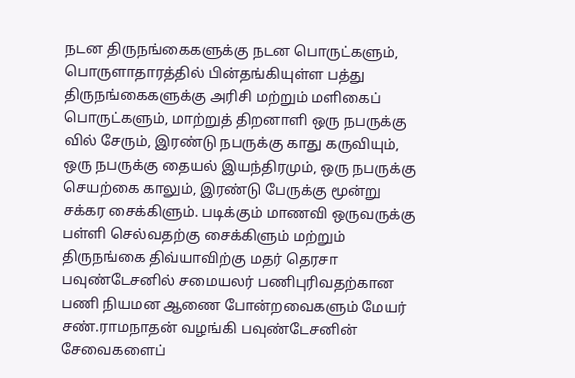நடன திருநங்கைகளுக்கு நடன பொருட்களும், பொருளாதாரத்தில் பின்தங்கியுள்ள பத்து திருநங்கைகளுக்கு அரிசி மற்றும் மளிகைப் பொருட்களும், மாற்றுத் திறனாளி ஒரு நபருக்கு வில் சேரும், இரண்டு நபருக்கு காது கருவியும், ஒரு நபருக்கு தையல் இயந்திரமும், ஒரு நபருக்கு செயற்கை காலும், இரண்டு பேருக்கு மூன்று சக்கர சைக்கிளும். படிக்கும் மாணவி ஒருவருக்கு பள்ளி செல்வதற்கு சைக்கிளும் மற்றும் திருநங்கை திவ்யாவிற்கு மதர் தெரசா பவுண்டேசனில் சமையலர் பணிபுரிவதற்கான பணி நியமன ஆணை போன்றவைகளும் மேயர் சண்.ராமநாதன் வழங்கி பவுண்டேசனின் சேவைகளைப்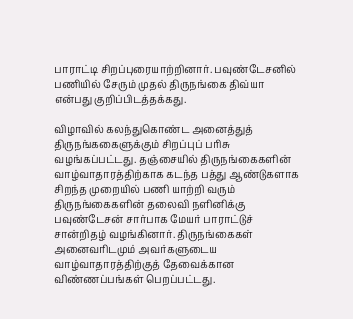பாராட்டி சிறப்புரையாற்றினார். பவுண்டேசனில் பணியில் சேரும் முதல் திருநங்கை திவ்யா என்பது குறிப்பிடத்தக்கது.

விழாவில் கலந்துகொண்ட அனைத்துத் திருநங்ககைளுக்கும் சிறப்புப் பரிசு வழங்கப்பட்டது. தஞ்சையில் திருநங்கைகளின் வாழ்வாதாரத்திற்காக கடந்த பத்து ஆண்டுகளாக சிறந்த முறையில் பணி யாற்றி வரும் திருநங்கைகளின் தலைவி நளினிக்கு பவுண்டேசன் சார்பாக மேயர் பாராட்டுச் சான்றிதழ் வழங்கினார். திருநங்கைகள் அனைவரிடமும் அவர்களுடைய வாழ்வாதாரத்திற்குத் தேவைக்கான விண்ணப்பங்கள் பெறப்பட்டது.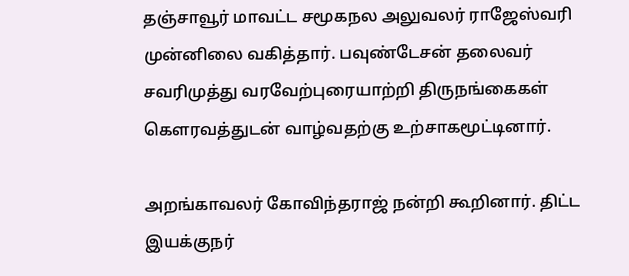தஞ்சாவூர் மாவட்ட சமூகநல அலுவலர் ராஜேஸ்வரி முன்னிலை வகித்தார். பவுண்டேசன் தலைவர் சவரிமுத்து வரவேற்புரையாற்றி திருநங்கைகள் கௌரவத்துடன் வாழ்வதற்கு உற்சாகமூட்டினார்.

அறங்காவலர் கோவிந்தராஜ் நன்றி கூறினார். திட்ட இயக்குநர்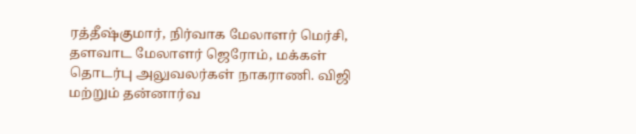ரத்தீஷ்குமார், நிர்வாக மேலாளர் மெர்சி, தளவாட மேலாளர் ஜெரோம், மக்கள் தொடர்பு அலுவலர்கள் நாகராணி. விஜி மற்றும் தன்னார்வ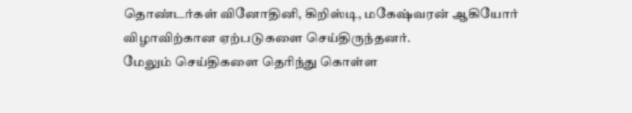தொண்டர்கள் வினோதினி, கிறிஸ்டி, மகேஷ்வரன் ஆகியோர் விழாவிற்கான ஏற்படுகளை செய்திருந்தனர்.
மேலும் செய்திகளை தெரிந்து கொள்ள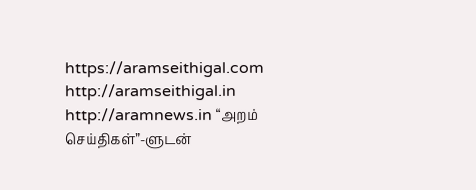https://aramseithigal.com http://aramseithigal.in http://aramnews.in “அறம் செய்திகள்”-ளுடன்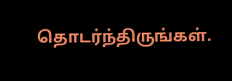தொடர்ந்திருங்கள்.